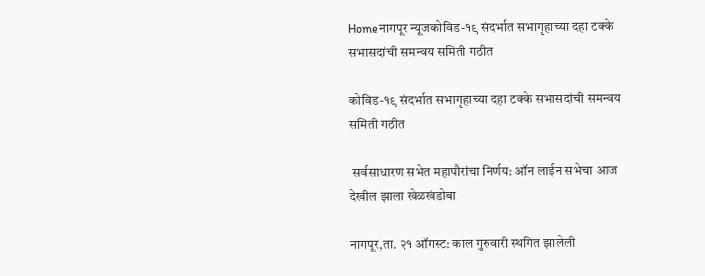Homeनागपूर न्यूजकोविड-१९ संदर्भात सभागृहाच्या दहा टक्के सभासदांची समन्वय समिती गठीत

कोविड-१९ संदर्भात सभागृहाच्या दहा टक्के सभासदांची समन्वय समिती गठीत

 सर्वसाधारण सभेत महापौरांचा निर्णय: ऑन लाईन सभेचा आज देखील झाला खेळखंडोबा

नागपूर,ता. २१ ऑगस्ट: काल गुरुवारी स्थगित झालेली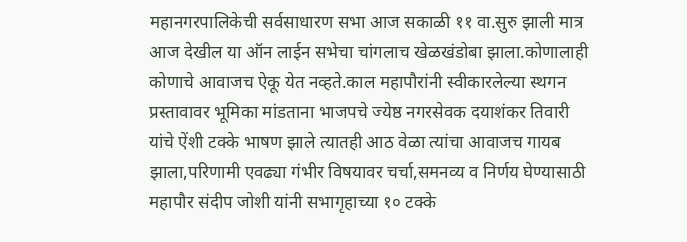महानगरपालिकेची सर्वसाधारण सभा आज सकाळी ११ वा.सुरु झाली मात्र आज देखील या ऑन लाईन सभेचा चांगलाच खेळखंडोबा झाला.कोणालाही कोणाचे आवाजच ऐकू येत नव्हते.काल महापौरांनी स्वीकारलेल्या स्थगन प्रस्तावावर भूमिका मांडताना भाजपचे ज्येष्ठ नगरसेवक दयाशंकर तिवारी यांचे ऐंशी टक्के भाषण झाले त्यातही आठ वेळा त्यांचा आवाजच गायब झाला,परिणामी एवढ्या गंभीर विषयावर चर्चा,समनव्य व निर्णय घेण्यासाठी महापौर संदीप जोशी यांनी सभागृहाच्या १० टक्के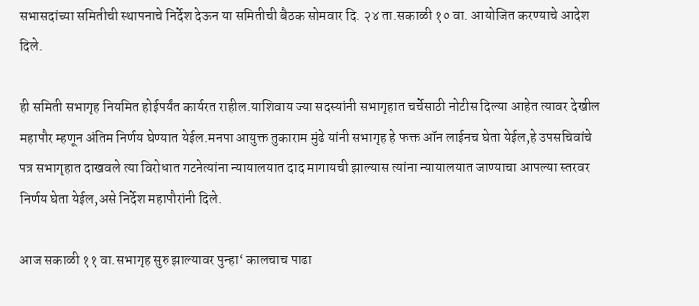सभासदांच्या समितीची स्थापनाचे निर्देश देऊन या समितीची बैठक सोमवार दि. २४ ता.सकाळी १० वा. आयोजित करण्याचे आदेश दिले.

ही समिती सभागृह नियमित होईपर्यंत कार्यरत राहील.याशिवाय ज्या सदस्यांनी सभागृहात चर्चेसाठी नोटीस दिल्या आहेत त्यावर देखील महापौर म्हणून अंतिम निर्णय घेण्यात येईल.मनपा आयुक्त तुकाराम मुंढे यांनी सभागृह हे फक्त ऑन लाईनच घेता येईल,हे उपसचिवांचे पत्र सभागृहात दाखवले त्या विरोधात गटनेत्यांना न्यायालयात दाद मागायची झाल्यास त्यांना न्यायालयात जाण्याचा आपल्या स्तरवर निर्णय घेता येईल,असे निर्देश महापौरांनी दिले.

आज सकाळी ११ वा.सभागृह सुरु झाल्यावर पुन्हा‘ कालचाच पाढा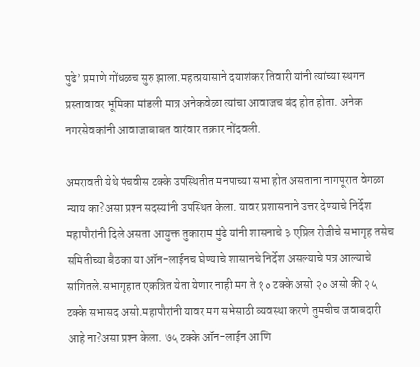पुढे’ प्रमाणे गोंधळच सुरु झाला.महत्प्रयासाने दयाशंकर तिवारी यांनी त्यांच्या स्थगन प्रस्तावावर भूमिका मांडली मात्र अनेकवेळा त्यांचा आवाजच बंद होत होता. अनेक नगरसेवकांनी आवाजाबाबत वारंवार तक्रार नोंदवली.

अमरावती येथे पंचवीस टक्के उपस्थितीत मनपाच्या सभा होत असताना नागपूरात वेगळा न्याय का?असा प्रश्‍न सदस्यांनी उपस्थित केला. यावर प्रशासनाने उत्तर देण्याचे निर्देश महापौरांनी दिले असता आयुक्त तुकाराम मुंढे यांनी शासनाचे ३ एप्रिल रोजीचे सभागृह तसेच समितीच्या बैठका या ऑन-लाईनच घेण्याचे शासानचे निर्देश असल्याचे पत्र आल्याचे सांगितले.सभागृहात एकत्रित येता येणार नाही मग ते १० टक्के असो २० असो की २५ टक्के सभासद असो.महापौरांनी यावर मग सभेसाठी व्यवस्था करणे तुमचीच जवाबदारी आहे ना?असा प्रश्‍न केला. ७५ टक्के ऑन-लाईन आणि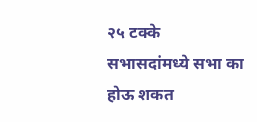२५ टक्के सभासदांमध्ये सभा का होऊ शकत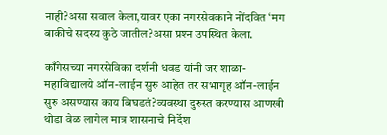नाही?असा सवाल केला,यावर एका नगरसेवकाने नोंदवित ‘मग बाकीचे सदस्य कुठे जातील?असा प्रश्‍न उपस्थित केला.

काँगेसच्या नगरसेविका दर्शनी धवड यांनी जर शाळा-महाविद्यालये ऑन-लाईन सुरु आहेत तर सभागृह ऑन-लाईन सुरु असण्यास काय बिघडतं?व्यवस्था दुरुस्त करण्यास आणखी थोडा वेळ लागेल मात्र शासनाचे निर्देश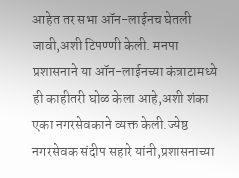आहेत तर सभा ऑन-लाईनच घेतली जावी,अशी टिपण्णी केली. मनपा प्रशासनाने या ऑन-लाईनच्या कंत्राटामध्ये ही काहीतरी घोळ केला आहे,अशी शंका एका नगरसेवकाने व्यक्त केली.ज्येष्ठ नगरसेवक संदीप सहारे यांनी,प्रशासनाच्या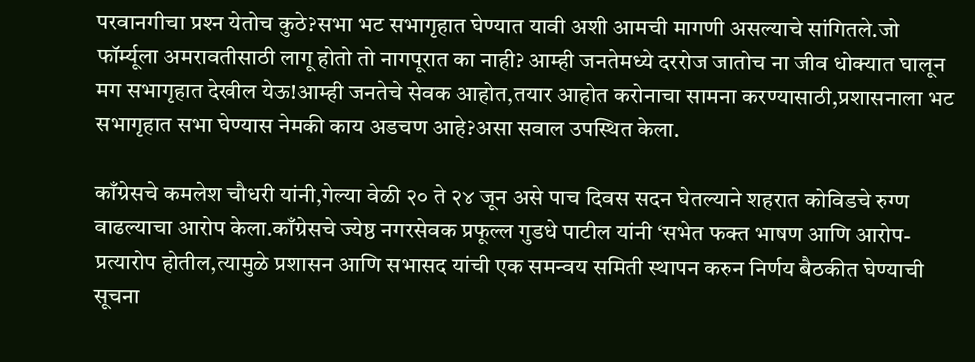परवानगीचा प्रश्‍न येतोच कुठे?सभा भट सभागृहात घेण्यात यावी अशी आमची मागणी असल्याचे सांगितले.जो फॉर्म्यूला अमरावतीसाठी लागू होतो तो नागपूरात का नाही? आम्ही जनतेमध्ये दररोज जातोच ना जीव धोक्यात घालून मग सभागृहात देखील येऊ!आम्ही जनतेचे सेवक आहोत,तयार आहोत करोनाचा सामना करण्यासाठी,प्रशासनाला भट सभागृहात सभा घेण्यास नेमकी काय अडचण आहे?असा सवाल उपस्थित केला.

काँग्रेसचे कमलेश चौधरी यांनी,गेल्या वेळी २० ते २४ जून असे पाच दिवस सदन घेतल्याने शहरात कोविडचे रुग्ण वाढल्याचा आरोप केला.काँग्रेसचे ज्येष्ठ नगरसेवक प्रफूल्ल गुडधे पाटील यांनी ‘सभेत फक्त भाषण आणि आरोप-प्रत्यारोप होतील,त्यामुळे प्रशासन आणि सभासद यांची एक समन्वय समिती स्थापन करुन निर्णय बैठकीत घेण्याची सूचना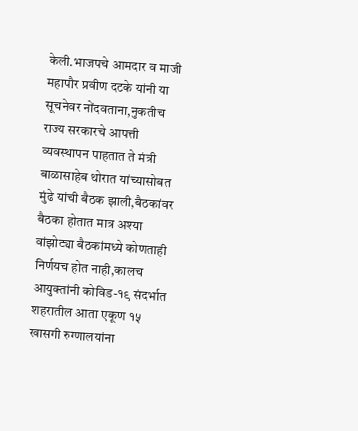केली.भाजपचे आमदार व माजी महापौर प्रवीण दटके यांनी या सूचनेवर नोंदवताना,नुकतीच राज्य सरकारचे आपत्ती व्यवस्थापन पाहतात ते मंत्री बाळासाहेब थोरात यांच्यासोबत मुंढे यांची बैठक झाली,बैठकांवर बैठका होतात मात्र अश्‍या वांझोट्या बैठकांमध्ये कोणताही निर्णयच होत नाही,कालच आयुक्तांनी कोविड-१९ संदर्भात शहरातील आता एकूण १५ खासगी रुग्णालयांना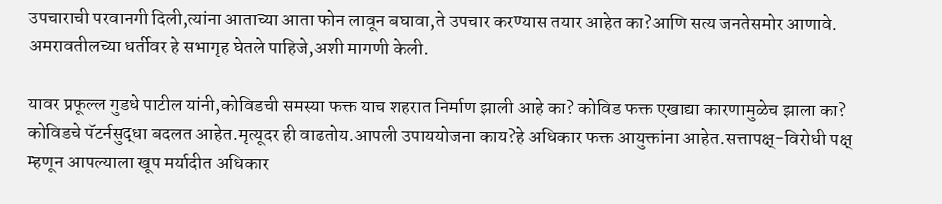उपचाराची परवानगी दिली,त्यांना आताच्या आता फोन लावून बघावा,ते उपचार करण्यास तयार आहेत का?आणि सत्य जनतेसमोर आणावे. अमरावतीलच्या धर्तीवर हे सभागृह घेतले पाहिजे,अशी मागणी केली.

यावर प्रफूल्ल गुडधे पाटील यांनी,कोविडची समस्या फक्त याच शहरात निर्माण झाली आहे का? कोविड फक्त एखाद्या कारणामुळेच झाला का? कोविडचे पॅटर्नसुद्धा बदलत आहेत.मृत्यूदर ही वाढतोय.आपली उपाययोजना काय?हे अधिकार फक्त आयुक्तांना आहेत.सत्तापक्ष्-विरोधी पक्ष् म्हणून आपल्याला खूप मर्यादीत अधिकार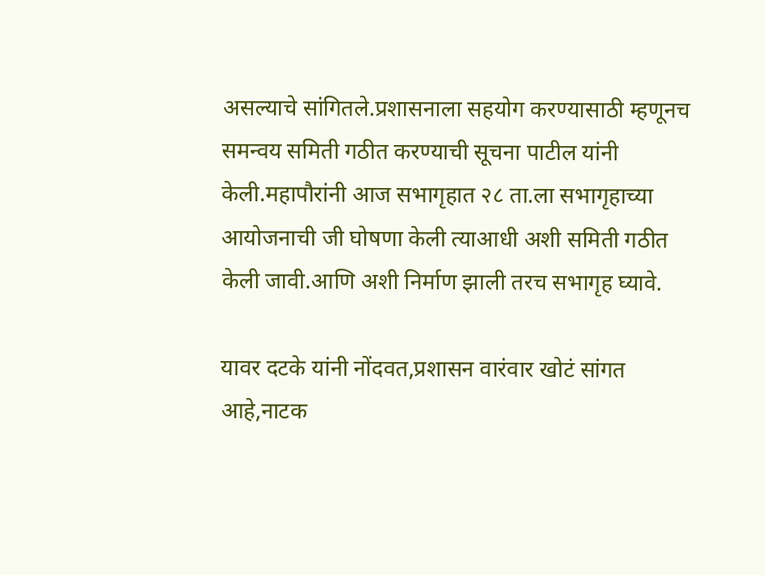असल्याचे सांगितले.प्रशासनाला सहयोग करण्यासाठी म्हणूनच समन्वय समिती गठीत करण्याची सूचना पाटील यांनी केली.महापौरांनी आज सभागृहात २८ ता.ला सभागृहाच्या आयोजनाची जी घोषणा केली त्याआधी अशी समिती गठीत केली जावी.आणि अशी निर्माण झाली तरच सभागृह घ्यावे.

यावर दटके यांनी नोंदवत,प्रशासन वारंवार खोटं सांगत आहे,नाटक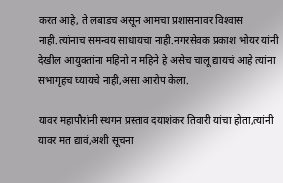करत आहे, ते लबाडच असून आमचा प्रशासनावर विश्‍वास नाही.त्यांनाच समन्वय साधायचा नाही.नगरसेवक प्रकाश भोयर यांनी देखील आयुक्तांना महिनो न महिने हे असेच चालू द्यायचं आहे त्यांना सभागृहच घ्यायचे नाही,असा आरोप केला.

यावर महापौरांनी स्थगन प्रस्ताव दयाशंकर तिवारी यांचा होता,त्यांनी यावर मत द्यावं,अशी सूचना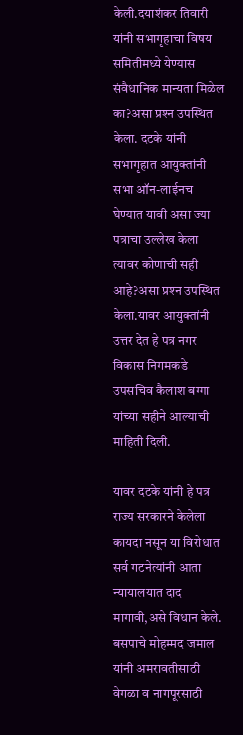केली.दयाशंकर तिवारी यांनी सभागृहाचा विषय समितीमध्ये येण्यास संवैधानिक मान्यता मिळेल का?असा प्रश्‍न उपस्थित केला. दटके यांनी सभागृहात आयुक्तांनी सभा ऑन-लाईनच घेण्यात यावी असा ज्या पत्राचा उल्लेख केला त्यावर कोणाची सही आहे?असा प्रश्‍न उपस्थित केला.यावर आयुक्तांनी उत्तर देत हे पत्र नगर विकास निगमकडे उपसचिव कैलाश बग्गा यांच्या सहीने आल्याची माहिती दिली.

यावर दटके यांनी हे पत्र राज्य सरकारने केलेला कायदा नसून या विरोधात सर्व गटनेत्यांनी आता न्यायालयात दाद मागावी,असे विधान केले. बसपाचे मोहम्मद जमाल यांनी अमरावतीसाठी वेगळा व नागपूरसाठी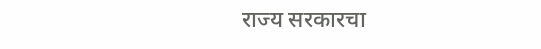राज्य सरकारचा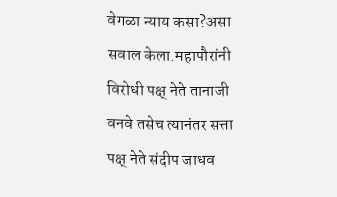वेगळा न्याय कसा?असा सवाल केला.महापौरांनी विरोधी पक्ष् नेते तानाजी वनवे तसेच त्यानंतर सत्ता पक्ष् नेते संदीप जाधव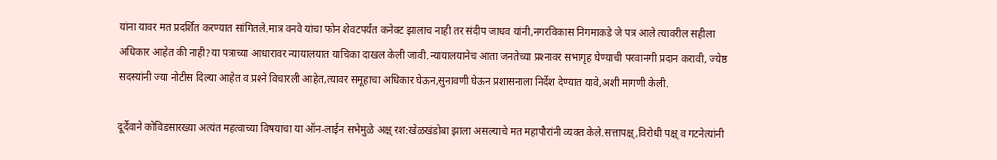यांना यावर मत प्रदर्शित करण्यात सांगितले.मात्र वनवे यांचा फोन शेवटपर्यंत कनेक्ट झालाच नाही तर संदीप जाधव यांनी,नगरविकास निगमाकडे जे पत्र आले त्यावरील सहीला अधिकार आहेत की नाही?या पत्राच्या आधारावर न्यायालयात याचिका दाखल केली जावी.न्यायालयानेच आता जनतेच्या प्रश्‍नावर सभागृह घेण्याची परवानगी प्रदान करावी, ज्येष्ठ सदस्यांनी ज्या नोटीस दिल्या आहेत व प्रश्‍ने विचारली आहेत,त्यावर समूहाचा अधिकार घेऊन,सुनावणी घेऊन प्रशासनाला निर्देश देण्यात यावे,अशी मागणी केली.

दूर्देवाने कोविडसारख्या अत्यंत महत्वाच्या विषयाचा या ऑन-लाईन सभेमुळे अक्ष् रश:खेळखंडोबा झाला असल्याचे मत महापौरांनी व्यक्त केले.सत्तापक्ष्,विरोधी पक्ष् व गटनेत्यांनी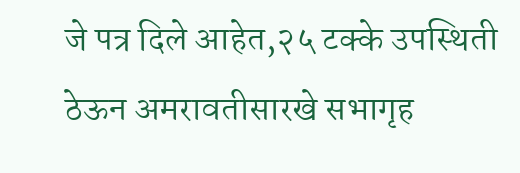जे पत्र दिले आहेत,२५ टक्के उपस्थिती ठेऊन अमरावतीसारखे सभागृह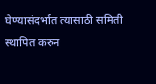घेण्यासंदर्भात त्यासाठी समिती स्थापित करुन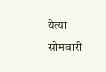येत्या सोमवारी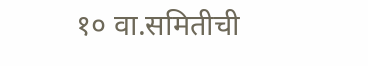१० वा.समितीची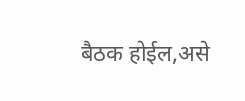बैठक होईल,असे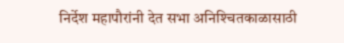निर्देश महापौरांनी देत सभा अनिश्‍चितकाळासाठी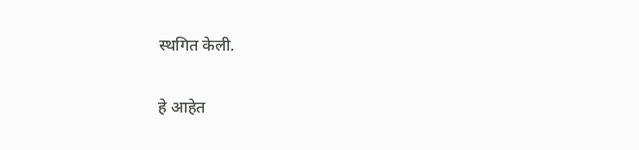स्थगित केली.

हे आहेत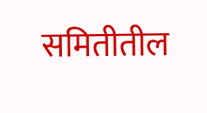समितीतील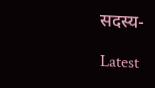सदस्य-

Latest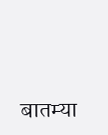बातम्या